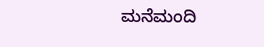ಮನೆಮಂದಿ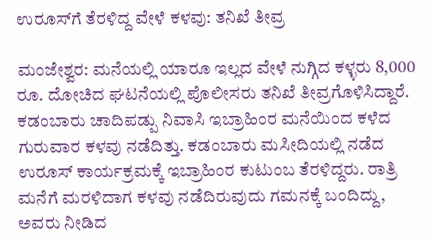ಉರೂಸ್‌ಗೆ ತೆರಳಿದ್ದ ವೇಳೆ ಕಳವು: ತನಿಖೆ ತೀವ್ರ

ಮಂಜೇಶ್ವರ: ಮನೆಯಲ್ಲಿ ಯಾರೂ ಇಲ್ಲದ ವೇಳೆ ನುಗ್ಗಿದ ಕಳ್ಳರು 8,000 ರೂ. ದೋಚಿದ ಘಟನೆಯಲ್ಲಿ ಪೊಲೀಸರು ತನಿಖೆ ತೀವ್ರಗೊಳಿಸಿದ್ದಾರೆ. ಕಡಂಬಾರು ಚಾದಿಪಡ್ಪು ನಿವಾಸಿ ಇಬ್ರಾಹಿಂರ ಮನೆಯಿಂದ ಕಳೆದ ಗುರುವಾರ ಕಳವು ನಡೆದಿತ್ತು. ಕಡಂಬಾರು ಮಸೀದಿಯಲ್ಲಿ ನಡೆದ ಉರೂಸ್ ಕಾರ್ಯಕ್ರಮಕ್ಕೆ ಇಬ್ರಾಹಿಂರ ಕುಟುಂಬ ತೆರಳಿದ್ದರು. ರಾತ್ರಿ ಮನೆಗೆ ಮರಳಿದಾಗ ಕಳವು ನಡೆದಿರುವುದು ಗಮನಕ್ಕೆ ಬಂದಿದ್ದು, ಅವರು ನೀಡಿದ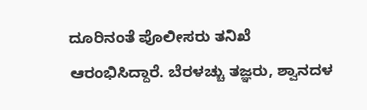ದೂರಿನಂತೆ ಪೊಲೀಸರು ತನಿಖೆ ಆರಂಭಿಸಿದ್ದಾರೆ. ಬೆರಳಚ್ಚು ತಜ್ಞರು, ಶ್ವಾನದಳ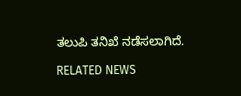ತಲುಪಿ ತನಿಖೆ ನಡೆಸಲಾಗಿದೆ.

RELATED NEWS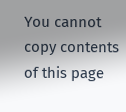You cannot copy contents of this page